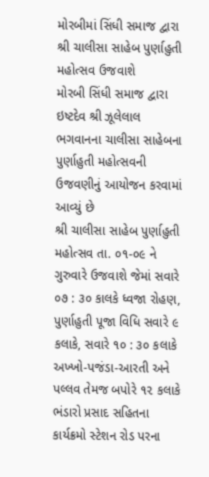મોરબીમાં સિંધી સમાજ દ્વારા શ્રી ચાલીસા સાહેબ પુર્ણાહુતી મહોત્સવ ઉજવાશે
મોરબી સિંધી સમાજ દ્વારા ઇષ્ટદેવ શ્રી ઝૂલેલાલ ભગવાનના ચાલીસા સાહેબના પુર્ણાહુતી મહોત્સવની ઉજવણીનું આયોજન કરવામાં આવ્યું છે
શ્રી ચાલીસા સાહેબ પુર્ણાહુતી મહોત્સવ તા. ૦૧-૦૯ ને ગુરુવારે ઉજવાશે જેમાં સવારે ૦૭ : ૩૦ કાલકે ધ્વજા રોહણ, પુર્ણાહુતી પૂજા વિધિ સવારે ૯ કલાકે, સવારે ૧૦ : ૩૦ કલાકે અખ્ખો-પજંડા-આરતી અને પલ્લવ તેમજ બપોરે ૧૨ કલાકે ભંડારો પ્રસાદ સહિતના કાર્યક્રમો સ્ટેશન રોડ પરના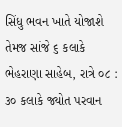સિંધુ ભવન ખાતે યોજાશે
તેમજ સાંજે ૬ કલાકે ભેહરાણા સાહેબ, રાત્રે ૦૮ : ૩૦ કલાકે જ્યોત પરવાન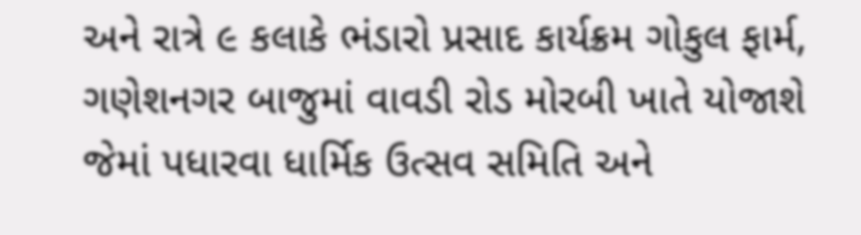અને રાત્રે ૯ કલાકે ભંડારો પ્રસાદ કાર્યક્રમ ગોકુલ ફાર્મ, ગણેશનગર બાજુમાં વાવડી રોડ મોરબી ખાતે યોજાશે જેમાં પધારવા ધાર્મિક ઉત્સવ સમિતિ અને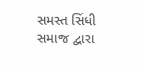સમસ્ત સિંધી સમાજ દ્વારા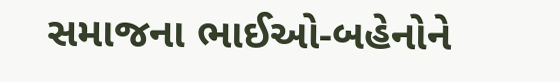સમાજના ભાઈઓ-બહેનોને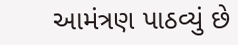આમંત્રણ પાઠવ્યું છે